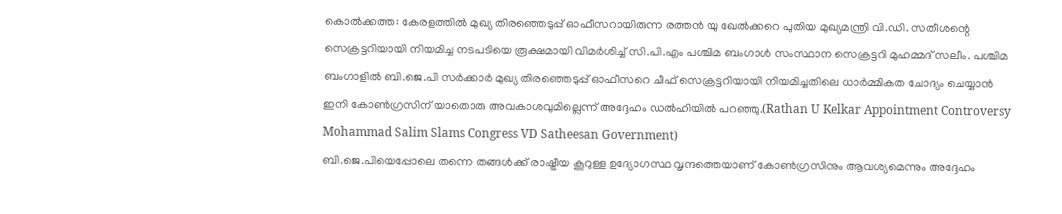കൊൽക്കത്ത: കേരളത്തിൽ മുഖ്യ തിരഞ്ഞെടുപ്പ് ഓഫീസറായിരുന്ന രത്തൻ യു ഖേൽക്കറെ പുതിയ മുഖ്യമന്ത്രി വി.ഡി. സതീശന്റെ സെക്രട്ടറിയായി നിയമിച്ച നടപടിയെ രൂക്ഷമായി വിമർശിച്ച് സി.പി.എം പശ്ചിമ ബംഗാൾ സംസ്ഥാന സെക്രട്ടറി മുഹമ്മദ് സലീം. പശ്ചിമ ബംഗാളിൽ ബി.ജെ.പി സർക്കാർ മുഖ്യ തിരഞ്ഞെടുപ്പ് ഓഫീസറെ ചീഫ് സെക്രട്ടറിയായി നിയമിച്ചതിലെ ധാർമ്മികത ചോദ്യം ചെയ്യാൻ ഇനി കോൺഗ്രസിന് യാതൊരു അവകാശവുമില്ലെന്ന് അദ്ദേഹം ഡൽഹിയിൽ പറഞ്ഞു.(Rathan U Kelkar Appointment Controversy Mohammad Salim Slams Congress VD Satheesan Government)
ബി.ജെ.പിയെപ്പോലെ തന്നെ തങ്ങൾക്ക് രാഷ്ട്രീയ കൂറുള്ള ഉദ്യോഗസ്ഥ വൃന്ദത്തെയാണ് കോൺഗ്രസിനും ആവശ്യമെന്നും അദ്ദേഹം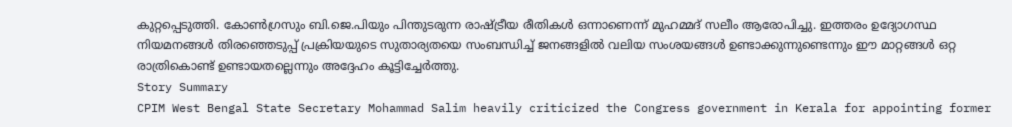കുറ്റപ്പെടുത്തി. കോൺഗ്രസും ബി.ജെ.പിയും പിന്തുടരുന്ന രാഷ്ട്രീയ രീതികൾ ഒന്നാണെന്ന് മുഹമ്മദ് സലീം ആരോപിച്ചു. ഇത്തരം ഉദ്യോഗസ്ഥ നിയമനങ്ങൾ തിരഞ്ഞെടുപ്പ് പ്രക്രിയയുടെ സുതാര്യതയെ സംബന്ധിച്ച് ജനങ്ങളിൽ വലിയ സംശയങ്ങൾ ഉണ്ടാക്കുന്നുണ്ടെന്നും ഈ മാറ്റങ്ങൾ ഒറ്റ രാത്രികൊണ്ട് ഉണ്ടായതല്ലെന്നും അദ്ദേഹം കൂട്ടിച്ചേർത്തു.
Story Summary
CPIM West Bengal State Secretary Mohammad Salim heavily criticized the Congress government in Kerala for appointing former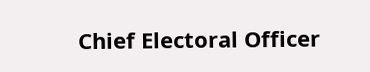Chief Electoral Officer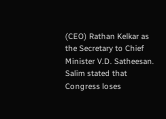(CEO) Rathan Kelkar as the Secretary to Chief Minister V.D. Satheesan. Salim stated that Congress loses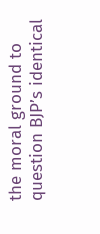the moral ground to question BJP’s identical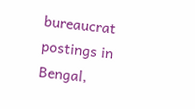bureaucrat postings in Bengal,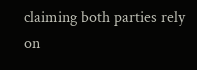claiming both parties rely on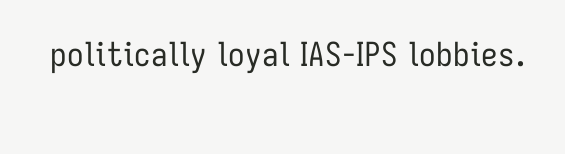politically loyal IAS-IPS lobbies.